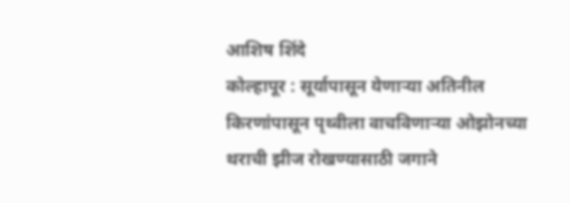आशिष शिंदे
कोल्हापूर : सूर्यापासून येणाऱ्या अतिनील किरणांपासून पृथ्वीला वाचविणाऱ्या ओझोनच्या थराची झीज रोखण्यासाठी जगाने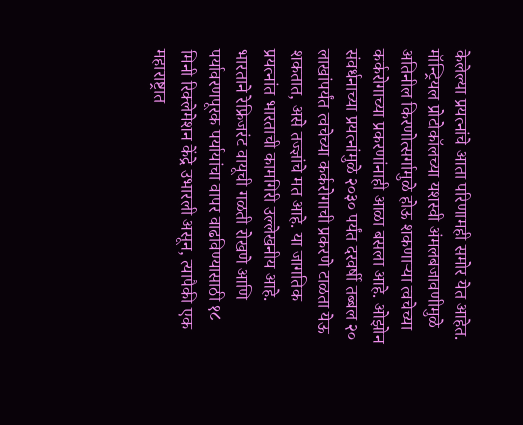केलेल्या प्रयत्नांचे आता परिणामही समोर येत आहेत. मॉन्ट्रियल प्रोटोकॉलच्या यशस्वी अंमलबजावणीमुळे अतिनील किरणोत्सर्गामुळे होऊ शकणाऱ्या त्वचेच्या कर्करोगाच्या प्रकरणांनाही आळा बसला आहे. ओझोन संवर्धनाच्या प्रयत्नांमुळे २०३० पर्यंत दरवर्षी तब्बल २० लाखांपर्यंत त्वचेच्या कर्करोगाची प्रकरणे टाळता येऊ शकतात, असे तज्ज्ञांचे मत आहे. या जागतिक प्रयत्नांत भारताची कामगिरी उल्लेखनीय आहे. भारताने रेफ्रिजरंट वायूची गळती रोखणे आणि पर्यावरणपूरक पर्यायांचा वापर वाढविण्यासाठी १८ मिनी रिक्लेमेशन केंद्रे उभारली असून, त्यापैकी एक महाराष्ट्रात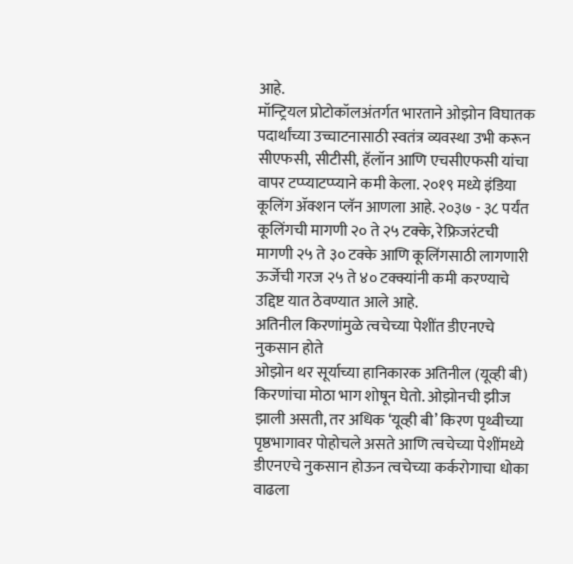आहे.
मॉन्ट्रियल प्रोटोकॉलअंतर्गत भारताने ओझोन विघातक पदार्थांच्या उच्चाटनासाठी स्वतंत्र व्यवस्था उभी करून सीएफसी, सीटीसी, हॅलॉन आणि एचसीएफसी यांचा वापर टप्प्याटप्प्याने कमी केला. २०१९ मध्ये इंडिया कूलिंग ॲक्शन प्लॅन आणला आहे. २०३७ - ३८ पर्यंत कूलिंगची मागणी २० ते २५ टक्के, रेफ्रिजरंटची मागणी २५ ते ३० टक्के आणि कूलिंगसाठी लागणारी ऊर्जेची गरज २५ ते ४० टक्क्यांनी कमी करण्याचे उद्दिष्ट यात ठेवण्यात आले आहे.
अतिनील किरणांमुळे त्वचेच्या पेशींत डीएनएचे नुकसान होते
ओझोन थर सूर्याच्या हानिकारक अतिनील (यूव्ही बी) किरणांचा मोठा भाग शोषून घेतो. ओझोनची झीज झाली असती, तर अधिक ‘यूव्ही बी’ किरण पृथ्वीच्या पृष्ठभागावर पोहोचले असते आणि त्वचेच्या पेशींमध्ये डीएनएचे नुकसान होऊन त्वचेच्या कर्करोगाचा धोका वाढला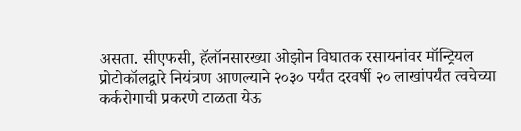असता. सीएफसी, हॅलॉनसारख्या ओझोन विघातक रसायनांवर मॉन्ट्रियल प्रोटोकॉलद्वारे नियंत्रण आणल्याने २०३० पर्यंत दरवर्षी २० लाखांपर्यंत त्वचेच्या कर्करोगाची प्रकरणे टाळता येऊ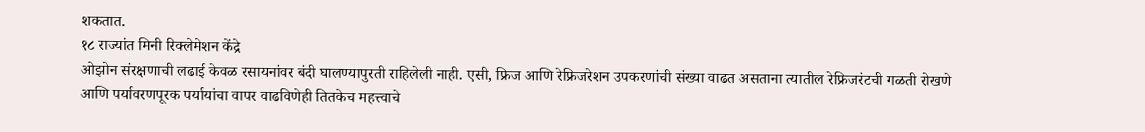शकतात.
१८ राज्यांत मिनी रिक्लेमेशन केंद्रे
ओझोन संरक्षणाची लढाई केवळ रसायनांवर बंदी घालण्यापुरती राहिलेली नाही. एसी, फ्रिज आणि रेफ्रिजरेशन उपकरणांची संख्या वाढत असताना त्यातील रेफ्रिजरंटची गळती रोखणे आणि पर्यावरणपूरक पर्यायांचा वापर वाढविणेही तितकेच महत्त्वाचे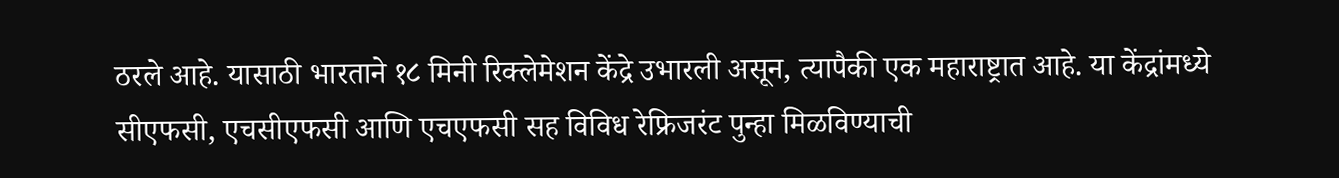ठरले आहे. यासाठी भारताने १८ मिनी रिक्लेमेशन केंद्रे उभारली असून, त्यापैकी एक महाराष्ट्रात आहे. या केंद्रांमध्ये सीएफसी, एचसीएफसी आणि एचएफसी सह विविध रेफ्रिजरंट पुन्हा मिळविण्याची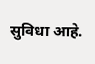सुविधा आहे.